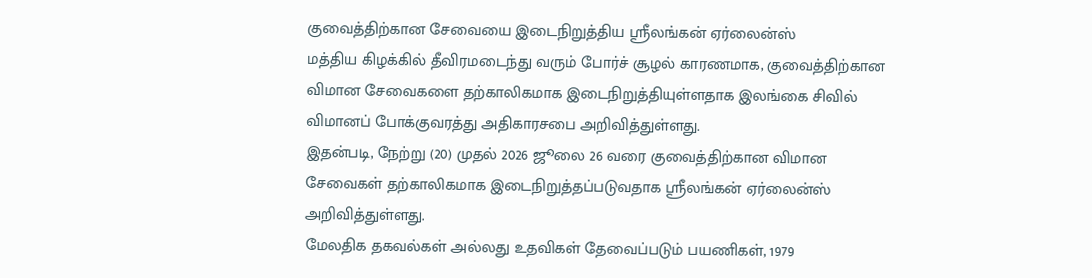குவைத்திற்கான சேவையை இடைநிறுத்திய ஸ்ரீலங்கன் ஏர்லைன்ஸ்
மத்திய கிழக்கில் தீவிரமடைந்து வரும் போர்ச் சூழல் காரணமாக, குவைத்திற்கான விமான சேவைகளை தற்காலிகமாக இடைநிறுத்தியுள்ளதாக இலங்கை சிவில் விமானப் போக்குவரத்து அதிகாரசபை அறிவித்துள்ளது.
இதன்படி, நேற்று (20) முதல் 2026 ஜூலை 26 வரை குவைத்திற்கான விமான சேவைகள் தற்காலிகமாக இடைநிறுத்தப்படுவதாக ஸ்ரீலங்கன் ஏர்லைன்ஸ் அறிவித்துள்ளது.
மேலதிக தகவல்கள் அல்லது உதவிகள் தேவைப்படும் பயணிகள், 1979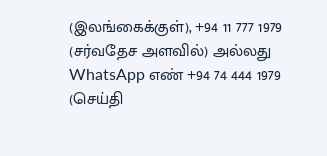(இலங்கைக்குள்), +94 11 777 1979 (சர்வதேச அளவில்) அல்லது WhatsApp எண் +94 74 444 1979 (செய்தி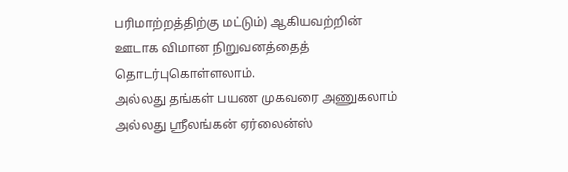பரிமாற்றத்திற்கு மட்டும்) ஆகியவற்றின் ஊடாக விமான நிறுவனத்தைத் தொடர்புகொள்ளலாம்.
அல்லது தங்கள் பயண முகவரை அணுகலாம் அல்லது ஸ்ரீலங்கன் ஏர்லைன்ஸ்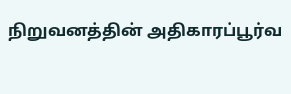நிறுவனத்தின் அதிகாரப்பூர்வ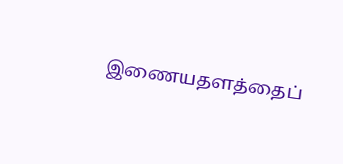இணையதளத்தைப்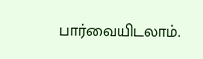பார்வையிடலாம்.